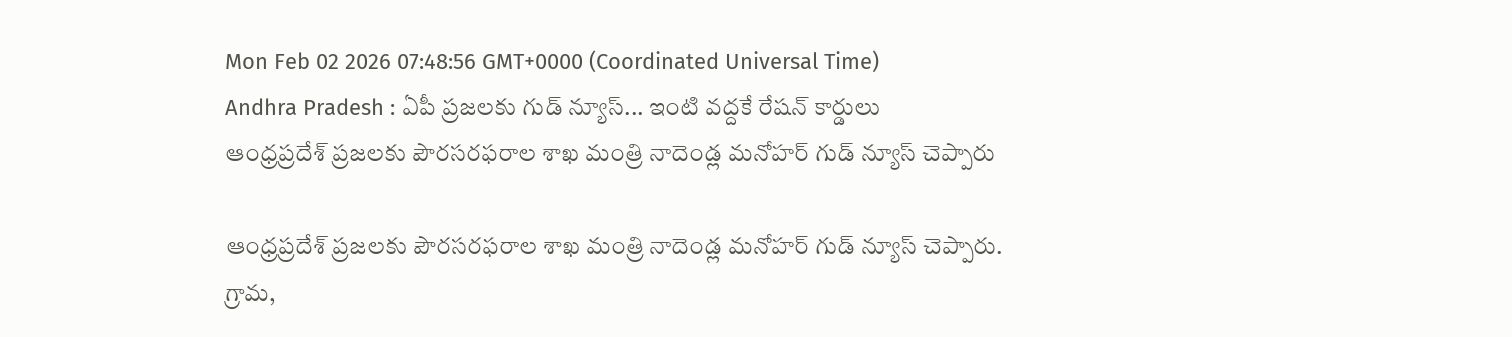Mon Feb 02 2026 07:48:56 GMT+0000 (Coordinated Universal Time)
Andhra Pradesh : ఏపీ ప్రజలకు గుడ్ న్యూస్... ఇంటి వద్దకే రేషన్ కార్డులు
ఆంధ్రప్రదేశ్ ప్రజలకు పౌరసరఫరాల శాఖ మంత్రి నాదెండ్ల మనోహర్ గుడ్ న్యూస్ చెప్పారు

ఆంధ్రప్రదేశ్ ప్రజలకు పౌరసరఫరాల శాఖ మంత్రి నాదెండ్ల మనోహర్ గుడ్ న్యూస్ చెప్పారు. గ్రామ,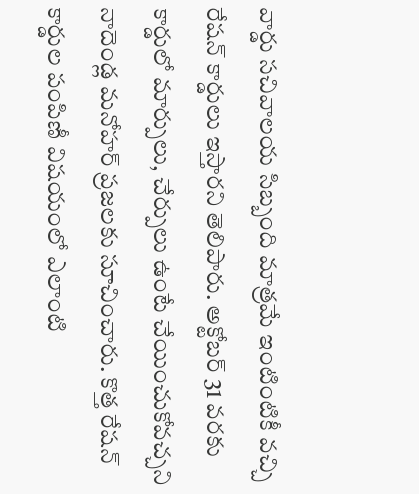వార్డు సచివాలయ సిబ్బంది మాత్రమే ఇంటింటికీ వచ్చి రేషన్ కార్డులు ఇస్తారని తెలిపారు. అక్టోబర్ 31 వరకు కార్డులో మార్పులు, చేర్పులు ఉంటే చేయించుకోవచ్చని నాదెండ్ల మనోహర్ ప్రజలకు సూచించారు. కొత్త రేషన్ కార్డుల పంపిణీ విషయంలో ఎలాంటి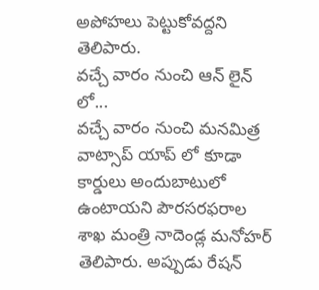అపోహలు పెట్టుకోవద్దని తెలిపారు.
వచ్చే వారం నుంచి ఆన్ లైన్ లో...
వచ్చే వారం నుంచి మనమిత్ర వాట్సాప్ యాప్ లో కూడా కార్డులు అందుబాటులో ఉంటాయని పౌరసరఫరాల శాఖ మంత్రి నాదెండ్ల మనోహర్ తెలిపారు. అప్పుడు రేషన్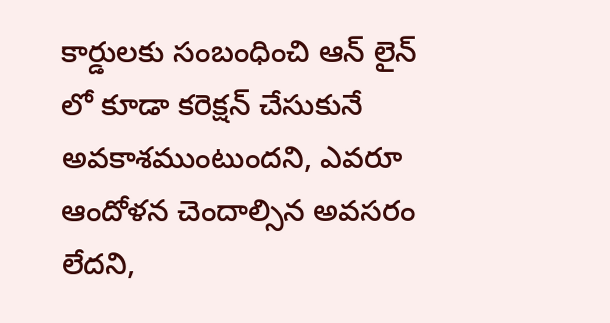కార్డులకు సంబంధించి ఆన్ లైన్ లో కూడా కరెక్షన్ చేసుకునే అవకాశముంటుందని, ఎవరూ ఆందోళన చెందాల్సిన అవసరం లేదని,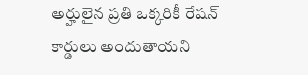అర్హులైన ప్రతి ఒక్కరికీ రేషన్ కార్డులు అందుతాయని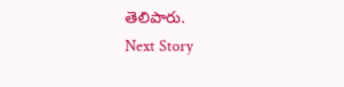తెలిపారు.
Next Story